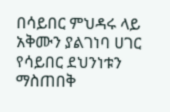በሳይበር ምህዳሩ ላይ አቅሙን ያልገነባ ሀገር የሳይበር ደህንነቱን ማስጠበቅ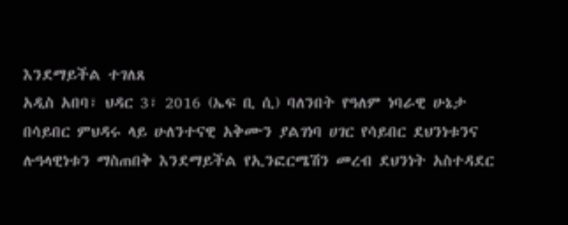እንደማይችል ተገለጸ
አዲስ አበባ፣ ህዳር 3፣ 2016 (ኤፍ ቢ ሲ) ባለንበት የዓለም ነባራዊ ሁኔታ በሳይበር ምህዳሩ ላይ ሁለንተናዊ አቅሙን ያልገነባ ሀገር የሳይበር ደህንነቱንና ሉዓላዊነቱን ማስጠበቅ እንደማይችል የኢንፎርሜሽን መረብ ደህንነት አስተዳደር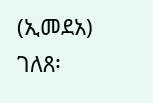(ኢመደአ) ገለጸ፡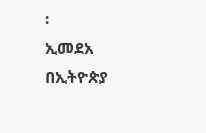፡
ኢመደአ በኢትዮጵያ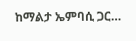ከማልታ ኤምባሲ ጋር…